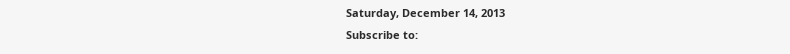Saturday, December 14, 2013
Subscribe to: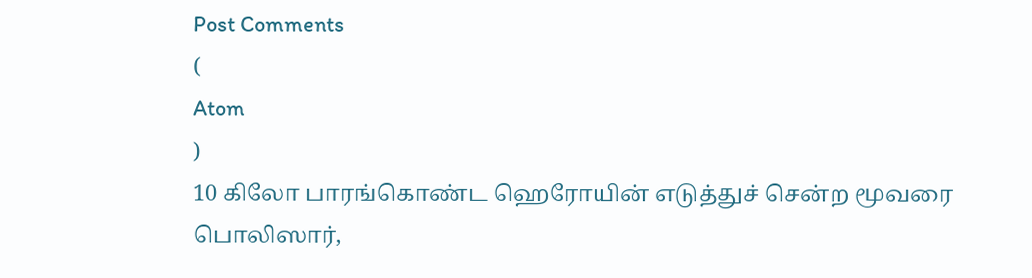Post Comments
(
Atom
)
10 கிலோ பாரங்கொண்ட ஹெரோயின் எடுத்துச் சென்ற மூவரை பொலிஸார்,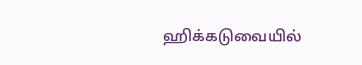ஹிக்கடுவையில்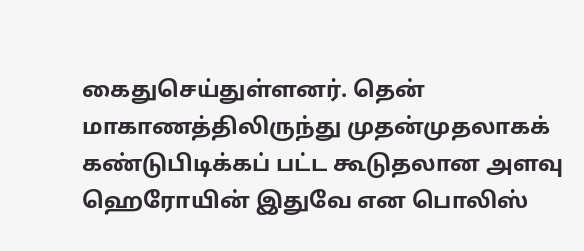கைதுசெய்துள்ளனர். தென் மாகாணத்திலிருந்து முதன்முதலாகக் கண்டுபிடிக்கப் பட்ட கூடுதலான அளவு ஹெரோயின் இதுவே என பொலிஸ்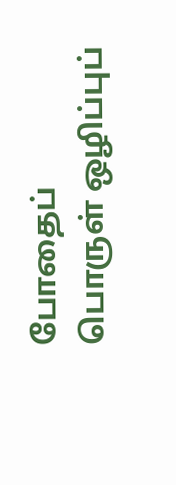போதைப் பொருள் ஒழிப்புப்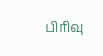பிரிவு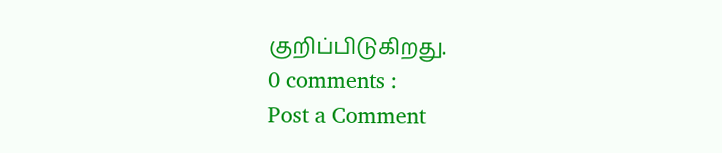குறிப்பிடுகிறது.
0 comments :
Post a Comment